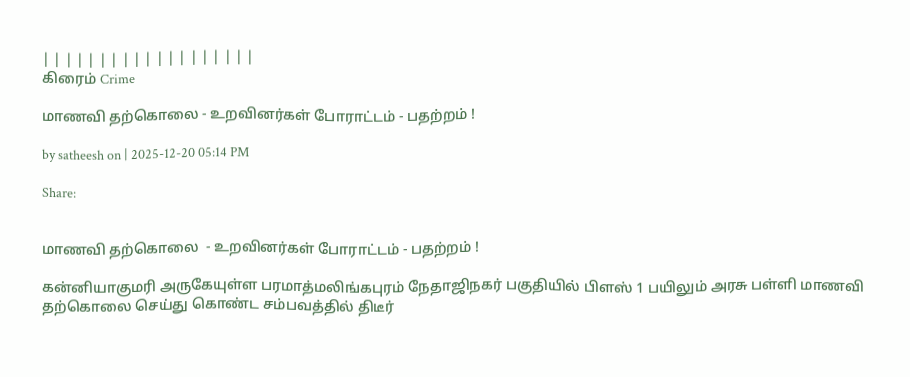| | | | | | | | | | | | | | | | | | |
கிரைம் Crime

மாணவி தற்கொலை - உறவினர்கள் போராட்டம் - பதற்றம் !

by satheesh on | 2025-12-20 05:14 PM

Share:


மாணவி தற்கொலை  - உறவினர்கள் போராட்டம் - பதற்றம் !

கன்னியாகுமரி அருகேயுள்ள பரமாத்மலிங்கபுரம் நேதாஜிநகர் பகுதியில் பிளஸ் 1 பயிலும் அரசு பள்ளி மாணவி தற்கொலை செய்து கொண்ட சம்பவத்தில் திடீர்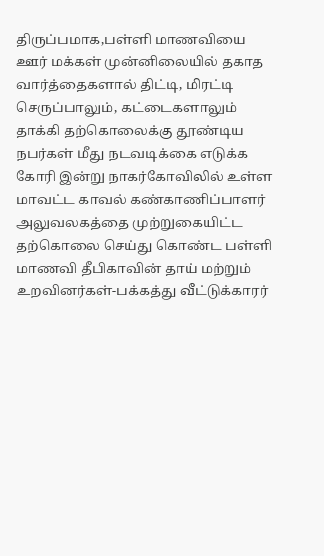திருப்பமாக,பள்ளி மாணவியை ஊர் மக்கள் முன்னிலையில் தகாத வார்த்தைகளால் திட்டி, மிரட்டி செருப்பாலும், கட்டைகளாலும் தாக்கி தற்கொலைக்கு தூண்டிய நபர்கள் மீது நடவடிக்கை எடுக்க கோரி இன்று நாகர்கோவிலில் உள்ள மாவட்ட காவல் கண்காணிப்பாளர் அலுவலகத்தை முற்றுகையிட்ட தற்கொலை செய்து கொண்ட பள்ளி மாணவி தீபிகாவின் தாய் மற்றும் உறவினர்கள்-பக்கத்து வீட்டுக்காரர்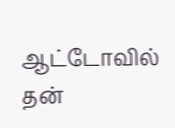ஆட்டோவில் தன்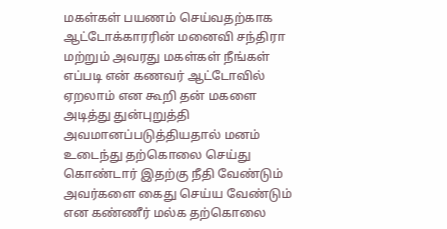மகள்கள் பயணம் செய்வதற்காக ஆட்டோக்காரரின் மனைவி சந்திரா மற்றும் அவரது மகள்கள் நீங்கள் எப்படி என் கணவர் ஆட்டோவில் ஏறலாம் என கூறி தன் மகளை அடித்து துன்புறுத்தி அவமானப்படுத்தியதால் மனம் உடைந்து தற்கொலை செய்து கொண்டார் இதற்கு நீதி வேண்டும் அவர்களை கைது செய்ய வேண்டும் என கண்ணீர் மல்க தற்கொலை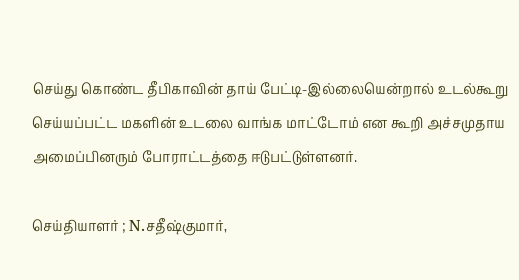செய்து கொண்ட தீபிகாவின் தாய் பேட்டி-இல்லையென்றால் உடல்கூறு செய்யப்பட்ட மகளின் உடலை வாங்க மாட்டோம் என கூறி அச்சமுதாய  அமைப்பினரும் போராட்டத்தை ஈடுபட்டுள்ளனர்.

செய்தியாளர் ; N.சதீஷ்குமார்,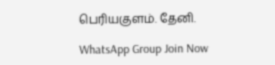பெரியகுளம். தேனி.

WhatsApp Group Join Now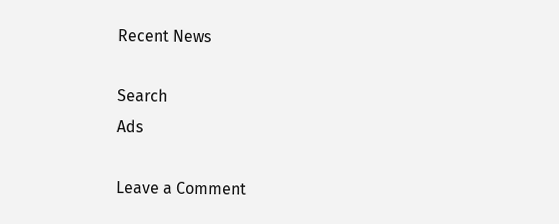Recent News

Search
Ads

Leave a Comment